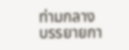ท่ามกลางบรรยายกา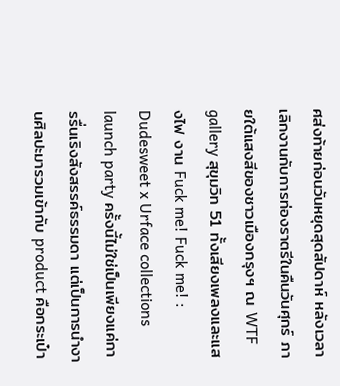ศส่งท้ายก่อนวันหยุดสุดสัปดาห์ หลังเวลาเลิกงานกับการท่องราตรีในคืนวันศุกร์ ภายใต้แสงสีของชาวเมืองกรุงฯ ณ WTF gallery สุขุมวิท 51 ทั้งเสียงเพลงและแสงไฟ งาน Fuck me! Fuck me! : Dudesweet x Urface collections launch party ครั้งนี้ไม่ใช่เป็นเพียงแค่การรื่นเริงสังสรรค์ธรรมดา แต่เป็นการนำงานศิลปะมารวมเข้ากับ product คือกระเป๋า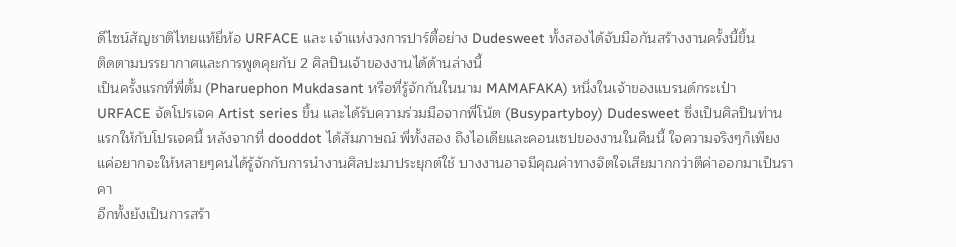ดีไซน์สัญชาติไทยแท้ยี่ห้อ URFACE และ เจ้าแห่งวงการปาร์ตี้อย่าง Dudesweet ทั้งสองได้จับมือกันสร้างงานครั้งนี้ขึ้น
ติดตามบรรยากาศและการพูดคุยกับ 2 ศิลปินเจ้าของงานได้ด้านล่างนี้
เป็นครั้งแรกที่พี่ตั้ม (Pharuephon Mukdasant หรือที่รู้จักกันในนาม MAMAFAKA) หนึ่งในเจ้าของแบรนด์กระเป๋า URFACE จัดโปรเจค Artist series ขึ้น และได้รับความร่วมมือจากพี่โน้ต (Busypartyboy) Dudesweet ซึ่งเป็นศิลปินท่านแรกให้กับโปรเจคนี้ หลังจากที่ dooddot ได้สัมภาษณ์ พี่ทั้งสอง ถึงไอเดียและคอนเซปของงานในคืนนี้ ใจความจริงๆก็เพียงแค่อยากจะให้หลายๆคนได้รู้จักกับการนำงานศิลปะมาประยุกต์ใช้ บางงานอาจมีคุณค่าทางจิตใจเสียมากกว่าตีค่าออกมาเป็นราคา
อีกทั้งยังเป็นการสร้า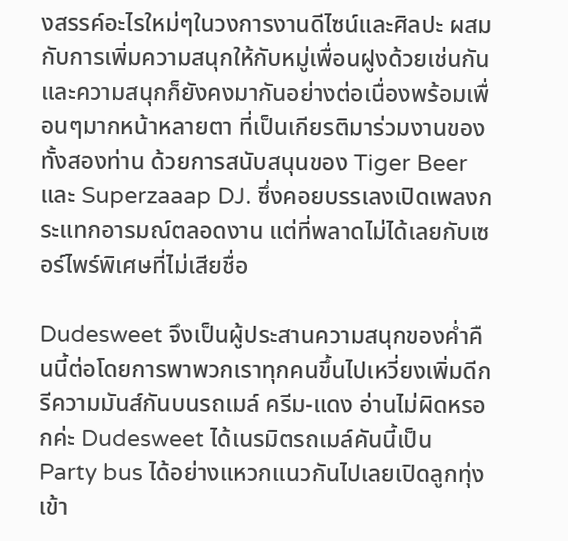งสรรค์อะไรใหม่ๆในวงการงานดีไซน์และศิลปะ ผสมกับการเพิ่มความสนุกให้กับหมู่เพื่อนฝูงด้วยเช่นกัน และความสนุกก็ยังคงมากันอย่างต่อเนื่องพร้อมเพื่อนๆมากหน้าหลายตา ที่เป็นเกียรติมาร่วมงานของทั้งสองท่าน ด้วยการสนับสนุนของ Tiger Beer และ Superzaaap DJ. ซึ่งคอยบรรเลงเปิดเพลงกระแทกอารมณ์ตลอดงาน แต่ที่พลาดไม่ได้เลยกับเซอร์ไพร์พิเศษที่ไม่เสียชื่อ

Dudesweet จึงเป็นผู้ประสานความสนุกของค่ำคืนนี้ต่อโดยการพาพวกเราทุกคนขึ้นไปเหวี่ยงเพิ่มดีกรีความมันส์กันบนรถเมล์ ครีม-แดง อ่านไม่ผิดหรอกค่ะ Dudesweet ได้เนรมิตรถเมล์คันนี้เป็น Party bus ได้อย่างแหวกแนวกันไปเลยเปิดลูกทุ่งเข้า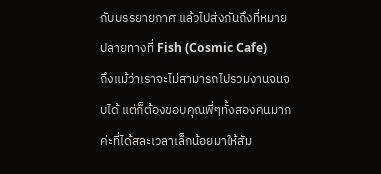กับบรรยายกาศ แล้วไปส่งกันถึงที่หมายปลายทางที่ Fish (Cosmic Cafe)
ถึงแม้ว่าเราจะไม่สามารถไปรวมงานจนจบได้ แต่ก็ต้องขอบคุณพี่ๆทั้งสองคนมากค่ะที่ได้สละเวลาเล็กน้อยมาให้สัม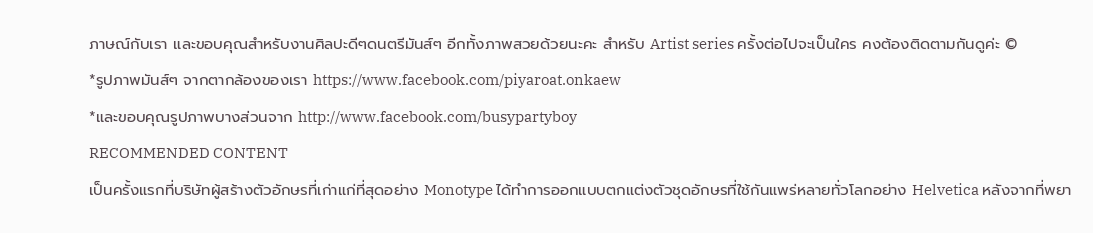ภาษณ์กับเรา และขอบคุณสำหรับงานศิลปะดีๆดนตรีมันส์ๆ อีกทั้งภาพสวยด้วยนะคะ สำหรับ Artist series ครั้งต่อไปจะเป็นใคร คงต้องติดตามกันดูค่ะ ©
*รูปภาพมันส์ๆ จากตากล้องของเรา https://www.facebook.com/piyaroat.onkaew
*และขอบคุณรูปภาพบางส่วนจาก http://www.facebook.com/busypartyboy
RECOMMENDED CONTENT
เป็นครั้งแรกที่บริษัทผู้สร้างตัวอักษรที่เก่าแก่ที่สุดอย่าง Monotype ได้ทำการออกแบบตกแต่งตัวชุดอักษรที่ใช้กันแพร่หลายทั่วโลกอย่าง Helvetica หลังจากที่พยา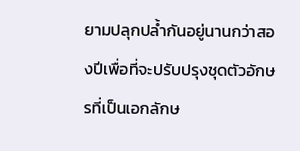ยามปลุกปล้ำกันอยู่นานกว่าสองปีเพื่อที่จะปรับปรุงชุดตัวอักษรที่เป็นเอกลักษ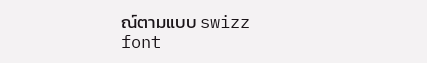ณ์ตามแบบ swizz font